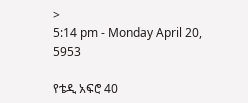>
5:14 pm - Monday April 20, 5953

የቴዲ አፍሮ 40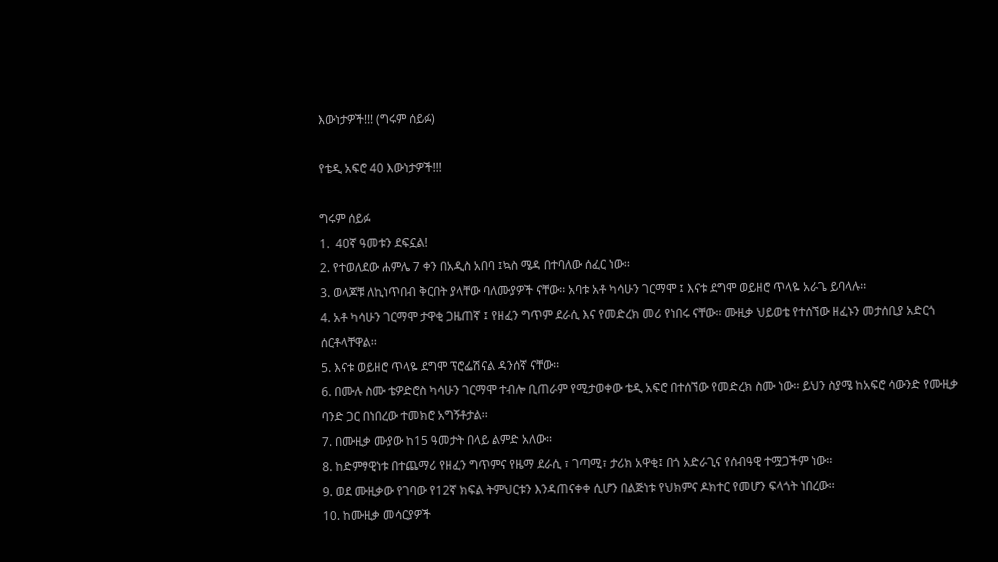እውነታዎች!!! (ግሩም ሰይፉ)

የቴዲ አፍሮ 40 እውነታዎች!!!

ግሩም ሰይፉ
1.  40ኛ ዓመቱን ደፍኗል!
2. የተወለደው ሐምሌ 7 ቀን በአዲስ አበባ ፤ኳስ ሜዳ በተባለው ሰፈር ነው፡፡
3. ወላጆቹ ለኪነጥበብ ቅርበት ያላቸው ባለሙያዎች ናቸው፡፡ አባቱ አቶ ካሳሁን ገርማሞ ፤ እናቱ ደግሞ ወይዘሮ ጥላዬ አራጌ ይባላሉ፡፡
4. አቶ ካሳሁን ገርማሞ ታዋቂ ጋዜጠኛ ፤ የዘፈን ግጥም ደራሲ እና የመድረክ መሪ የነበሩ ናቸው፡፡ ሙዚቃ ህይወቴ የተሰኘው ዘፈኑን መታሰቢያ አድርጎ ሰርቶላቸዋል፡፡
5. እናቱ ወይዘሮ ጥላዬ ደግሞ ፕሮፌሽናል ዳንሰኛ ናቸው፡፡
6. በሙሉ ስሙ ቴዎድሮስ ካሳሁን ገርማሞ ተብሎ ቢጠራም የሚታወቀው ቴዲ አፍሮ በተሰኘው የመድረክ ስሙ ነው፡፡ ይህን ስያሜ ከአፍሮ ሳውንድ የሙዚቃ ባንድ ጋር በነበረው ተመክሮ አግኝቶታል፡፡
7. በሙዚቃ ሙያው ከ15 ዓመታት በላይ ልምድ አለው፡፡
8. ከድምፃዊነቱ በተጨማሪ የዘፈን ግጥምና የዜማ ደራሲ ፣ ገጣሚ፣ ታሪክ አዋቂ፤ በጎ አድራጊና የሰብዓዊ ተሟጋችም ነው፡፡
9. ወደ ሙዚቃው የገባው የ12ኛ ክፍል ትምህርቱን እንዳጠናቀቀ ሲሆን በልጅነቱ የህክምና ዶክተር የመሆን ፍላጎት ነበረው፡፡
10. ከሙዚቃ መሳርያዎች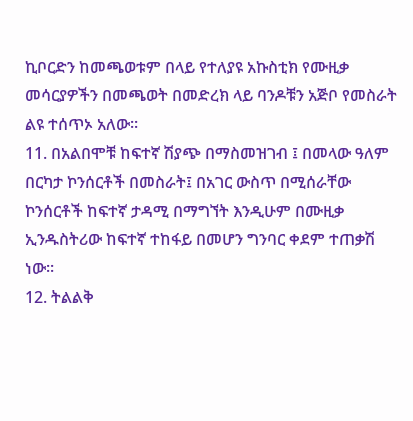ኪቦርድን ከመጫወቱም በላይ የተለያዩ አኩስቲክ የሙዚቃ መሳርያዎችን በመጫወት በመድረክ ላይ ባንዶቹን አጅቦ የመስራት ልዩ ተሰጥኦ አለው፡፡
11. በአልበሞቹ ከፍተኛ ሽያጭ በማስመዝገብ ፤ በመላው ዓለም በርካታ ኮንሰርቶች በመስራት፤ በአገር ውስጥ በሚሰራቸው ኮንሰርቶች ከፍተኛ ታዳሚ በማግኘት እንዲሁም በሙዚቃ ኢንዱስትሪው ከፍተኛ ተከፋይ በመሆን ግንባር ቀደም ተጠቃሽ ነው፡፡
12. ትልልቅ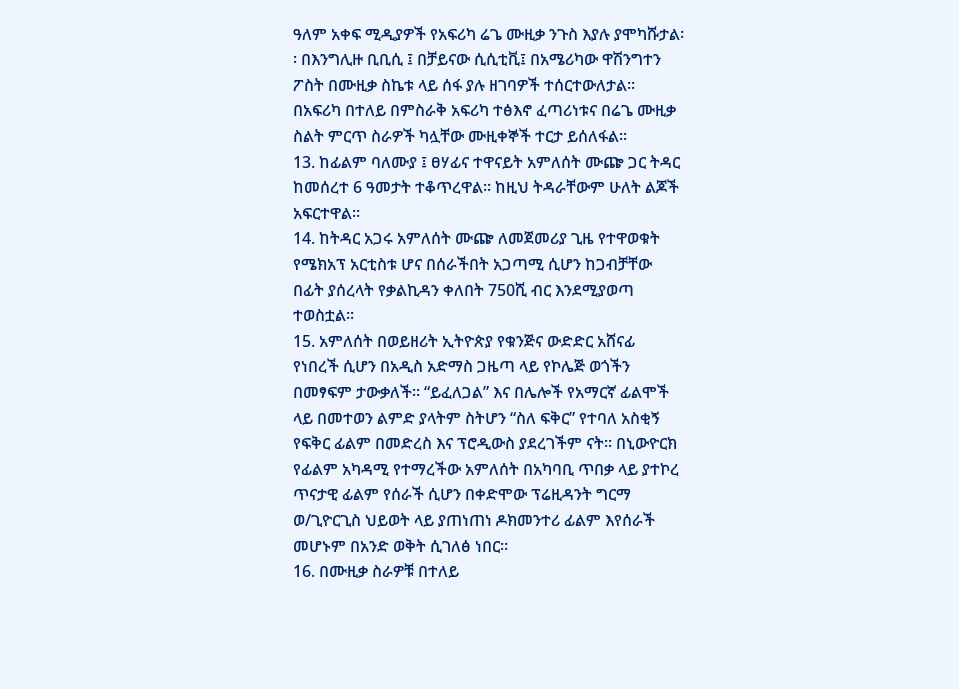ዓለም አቀፍ ሚዲያዎች የአፍሪካ ሬጌ ሙዚቃ ንጉስ እያሉ ያሞካሹታል፡፡ በእንግሊዙ ቢቢሲ ፤ በቻይናው ሲሲቲቪ፤ በአሜሪካው ዋሽንግተን ፖስት በሙዚቃ ስኬቱ ላይ ሰፋ ያሉ ዘገባዎች ተሰርተውለታል፡፡ በአፍሪካ በተለይ በምስራቅ አፍሪካ ተፅእኖ ፈጣሪነቱና በሬጌ ሙዚቃ ስልት ምርጥ ስራዎች ካሏቸው ሙዚቀኞች ተርታ ይሰለፋል፡፡
13. ከፊልም ባለሙያ ፤ ፀሃፊና ተዋናይት አምለሰት ሙጬ ጋር ትዳር ከመሰረተ 6 ዓመታት ተቆጥረዋል፡፡ ከዚህ ትዳራቸውም ሁለት ልጆች አፍርተዋል፡፡
14. ከትዳር አጋሩ አምለሰት ሙጬ ለመጀመሪያ ጊዜ የተዋወቁት የሜክአፕ አርቲስቱ ሆና በሰራችበት አጋጣሚ ሲሆን ከጋብቻቸው በፊት ያሰረላት የቃልኪዳን ቀለበት 750ሺ ብር እንደሚያወጣ ተወስቷል፡፡
15. አምለሰት በወይዘሪት ኢትዮጵያ የቁንጅና ውድድር አሸናፊ የነበረች ሲሆን በአዲስ አድማስ ጋዜጣ ላይ የኮሌጅ ወጎችን በመፃፍም ታውቃለች፡፡ “ይፈለጋል” እና በሌሎች የአማርኛ ፊልሞች ላይ በመተወን ልምድ ያላትም ስትሆን “ስለ ፍቅር” የተባለ አስቂኝ የፍቅር ፊልም በመድረስ እና ፕሮዲውስ ያደረገችም ናት፡፡ በኒውዮርክ የፊልም አካዳሚ የተማረችው አምለሰት በአካባቢ ጥበቃ ላይ ያተኮረ ጥናታዊ ፊልም የሰራች ሲሆን በቀድሞው ፕሬዚዳንት ግርማ ወ/ጊዮርጊስ ህይወት ላይ ያጠነጠነ ዶክመንተሪ ፊልም እየሰራች መሆኑም በአንድ ወቅት ሲገለፅ ነበር፡፡
16. በሙዚቃ ስራዎቹ በተለይ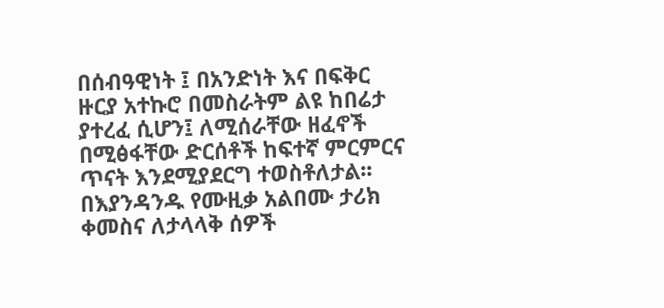በሰብዓዊነት ፤ በአንድነት እና በፍቅር ዙርያ አተኩሮ በመስራትም ልዩ ከበሬታ ያተረፈ ሲሆን፤ ለሚሰራቸው ዘፈኖች በሚፅፋቸው ድርሰቶች ከፍተኛ ምርምርና ጥናት እንደሚያደርግ ተወስቶለታል፡፡ በእያንዳንዱ የሙዚቃ አልበሙ ታሪክ ቀመስና ለታላላቅ ሰዎች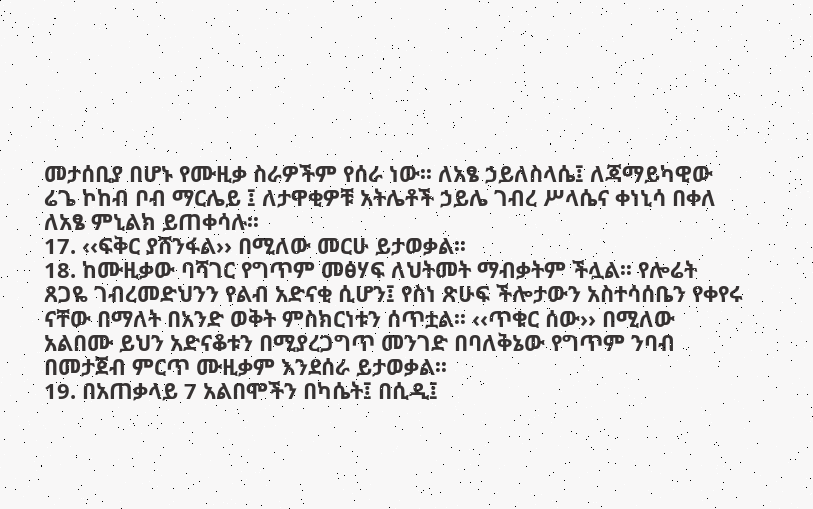መታሰቢያ በሆኑ የሙዚቃ ስራዎችም የሰራ ነው፡፡ ለአፄ ኃይለስላሴ፤ ለጃማይካዊው ሬጌ ኮከብ ቦብ ማርሌይ ፤ ለታዋቂዎቹ አትሌቶች ኃይሌ ገብረ ሥላሴና ቀነኒሳ በቀለ ለአፄ ምኒልክ ይጠቀሳሉ፡፡
17. ‹‹ፍቅር ያሸንፋል›› በሚለው መርሁ ይታወቃል፡፡
18. ከሙዚቃው ባሻገር የግጥም መፅሃፍ ለህትመት ማብቃትም ችሏል፡፡ የሎሬት ጸጋዬ ገብረመድህንን የልብ አድናቂ ሲሆን፤ የስነ ጽሁፍ ችሎታውን አስተሳሰቤን የቀየሩ ናቸው በማለት በአንድ ወቅት ምስክርነቱን ሰጥቷል፡፡ ‹‹ጥቁር ሰው›› በሚለው አልበሙ ይህን አድናቆቱን በሚያረጋግጥ መንገድ በባለቅኔው የግጥም ንባብ በመታጀብ ምርጥ ሙዚቃም እንደሰራ ይታወቃል፡፡
19. በአጠቃላይ 7 አልበሞችን በካሴት፤ በሲዲ፤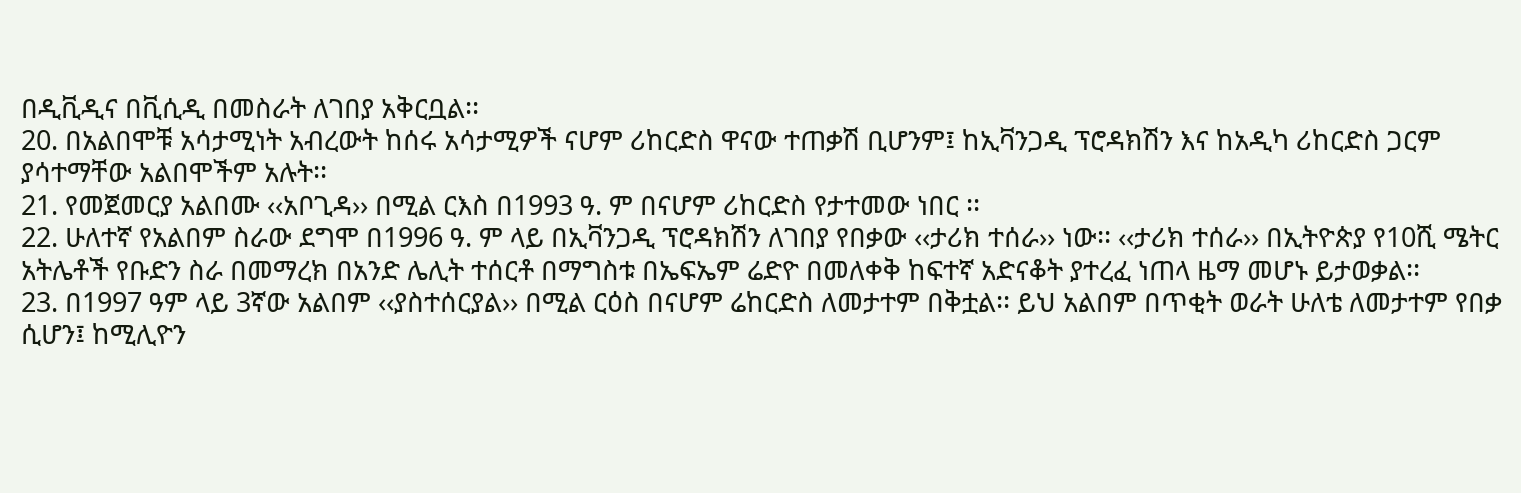በዲቪዲና በቪሲዲ በመስራት ለገበያ አቅርቧል፡፡
20. በአልበሞቹ አሳታሚነት አብረውት ከሰሩ አሳታሚዎች ናሆም ሪከርድስ ዋናው ተጠቃሽ ቢሆንም፤ ከኢቫንጋዲ ፕሮዳክሽን እና ከአዲካ ሪከርድስ ጋርም ያሳተማቸው አልበሞችም አሉት፡፡
21. የመጀመርያ አልበሙ ‹‹አቦጊዳ›› በሚል ርእስ በ1993 ዓ. ም በናሆም ሪከርድስ የታተመው ነበር ፡፡
22. ሁለተኛ የአልበም ስራው ደግሞ በ1996 ዓ. ም ላይ በኢቫንጋዲ ፕሮዳክሽን ለገበያ የበቃው ‹‹ታሪክ ተሰራ›› ነው፡፡ ‹‹ታሪክ ተሰራ›› በኢትዮጵያ የ10ሺ ሜትር አትሌቶች የቡድን ስራ በመማረክ በአንድ ሌሊት ተሰርቶ በማግስቱ በኤፍኤም ሬድዮ በመለቀቅ ከፍተኛ አድናቆት ያተረፈ ነጠላ ዜማ መሆኑ ይታወቃል፡፡
23. በ1997 ዓም ላይ 3ኛው አልበም ‹‹ያስተሰርያል›› በሚል ርዕስ በናሆም ሬከርድስ ለመታተም በቅቷል፡፡ ይህ አልበም በጥቂት ወራት ሁለቴ ለመታተም የበቃ ሲሆን፤ ከሚሊዮን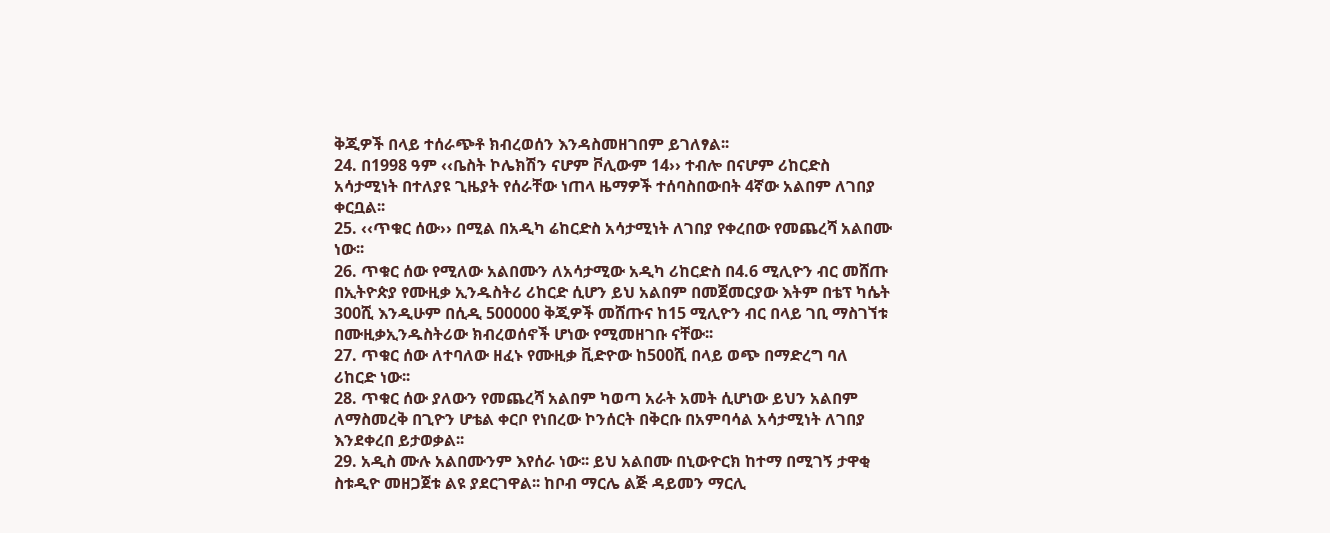ቅጂዎች በላይ ተሰራጭቶ ክብረወሰን እንዳስመዘገበም ይገለፃል፡፡
24. በ1998 ዓም ‹‹ቤስት ኮሌክሽን ናሆም ቮሊውም 14›› ተብሎ በናሆም ሪከርድስ አሳታሚነት በተለያዩ ጊዜያት የሰራቸው ነጠላ ዜማዎች ተሰባስበውበት 4ኛው አልበም ለገበያ ቀርቧል፡፡
25. ‹‹ጥቁር ሰው›› በሚል በአዲካ ሬከርድስ አሳታሚነት ለገበያ የቀረበው የመጨረሻ አልበሙ ነው፡፡
26. ጥቁር ሰው የሚለው አልበሙን ለአሳታሚው አዲካ ሪከርድስ በ4.6 ሚሊዮን ብር መሸጡ በኢትዮጵያ የሙዚቃ ኢንዱስትሪ ሪከርድ ሲሆን ይህ አልበም በመጀመርያው እትም በቴፕ ካሴት 300ሺ እንዲሁም በሲዲ 500000 ቅጂዎች መሸጡና ከ15 ሚሊዮን ብር በላይ ገቢ ማስገኘቱ በሙዚቃኢንዱስትሪው ክብረወሰኖች ሆነው የሚመዘገቡ ናቸው፡፡
27. ጥቁር ሰው ለተባለው ዘፈኑ የሙዚቃ ቪድዮው ከ500ሺ በላይ ወጭ በማድረግ ባለ ሪከርድ ነው፡፡
28. ጥቁር ሰው ያለውን የመጨረሻ አልበም ካወጣ አራት አመት ሲሆነው ይህን አልበም ለማስመረቅ በጊዮን ሆቴል ቀርቦ የነበረው ኮንሰርት በቅርቡ በአምባሳል አሳታሚነት ለገበያ እንደቀረበ ይታወቃል፡፡
29. አዲስ ሙሉ አልበሙንም እየሰራ ነው፡፡ ይህ አልበሙ በኒውዮርክ ከተማ በሚገኝ ታዋቂ ስቱዲዮ መዘጋጀቱ ልዩ ያደርገዋል፡፡ ከቦብ ማርሌ ልጅ ዳይመን ማርሊ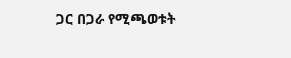ጋር በጋራ የሚጫወቱት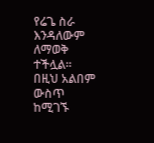የሬጌ ስራ እንዳለውም ለማወቅ ተችሏል። በዚህ አልበም ውስጥ ከሚገኙ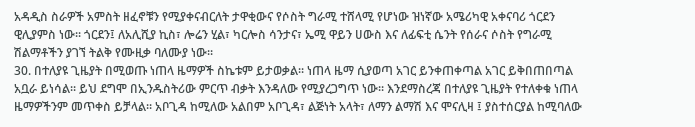አዳዲስ ስራዎች አምስት ዘፈኖቹን የሚያቀናብርለት ታዋቂውና የሶስት ግራሚ ተሸላሚ የሆነው ዝነኛው አሜሪካዊ አቀናባሪ ጎርደን ዊሊያምስ ነው፡፡ ጎርደን፤ ለአሊሺያ ኪስ፣ ሎሬን ሂል፣ ካርሎስ ሳንታና፣ ኤሚ ዋይን ሀውስ እና ለፊፍቲ ሴንት የሰራና ሶስት የግራሚ ሽልማቶችን ያገኘ ትልቅ የሙዚቃ ባለሙያ ነው፡፡
30. በተለያዩ ጊዜያት በሚወጡ ነጠላ ዜማዎች ስኬቱም ይታወቃል፡፡ ነጠላ ዜማ ሲያወጣ አገር ይንቀጠቀጣል አገር ይቅበጠበጣል አቧራ ይነሳል፡፡ ይህ ደግሞ በኢንዱስትሪው ምርጥ ብቃት እንዳለው የሚያረጋግጥ ነው፡፡ እንደማስረጃ በተለያዩ ጊዜያት የተለቀቁ ነጠላ ዜማዎችንም መጥቀስ ይቻላል፡፡ አቦጊዳ ከሚለው አልበም አቦጊዳ፣ ልጅነት አላት፣ ለማን ልማሽ እና ሞናሊዛ ፤ ያስተሰርያል ከሚባለው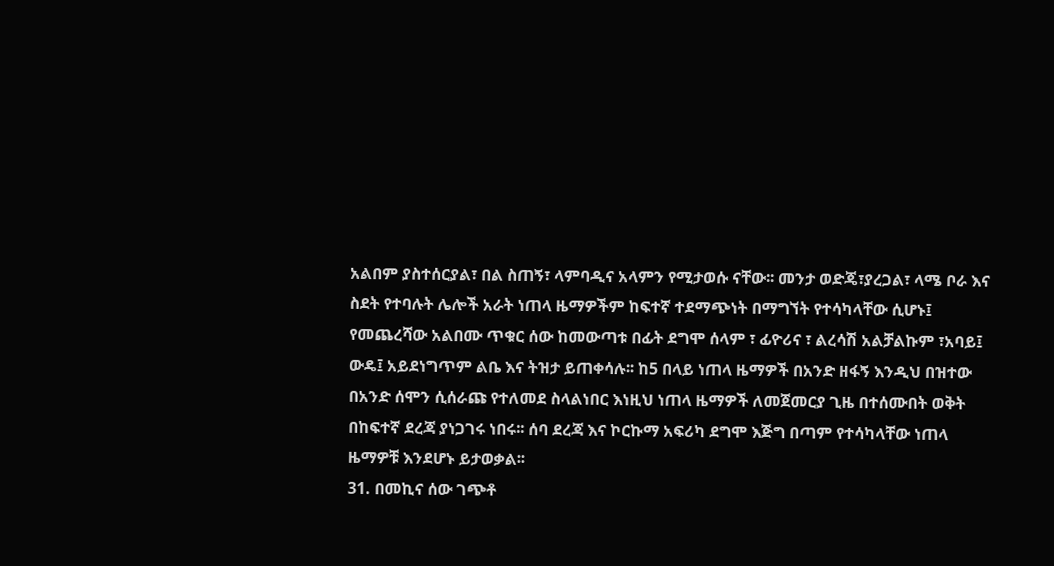አልበም ያስተሰርያል፣ በል ስጠኝ፣ ላምባዲና አላምን የሚታወሱ ናቸው፡፡ መንታ ወድጄ፣ያረጋል፣ ላሜ ቦራ እና ስደት የተባሉት ሌሎች አራት ነጠላ ዜማዎችም ከፍተኛ ተደማጭነት በማግኘት የተሳካላቸው ሲሆኑ፤ የመጨረሻው አልበሙ ጥቁር ሰው ከመውጣቱ በፊት ደግሞ ሰላም ፣ ፊዮሪና ፣ ልረሳሽ አልቻልኩም ፣አባይ፤ ውዴ፤ አይደነግጥም ልቤ እና ትዝታ ይጠቀሳሉ፡፡ ከ5 በላይ ነጠላ ዜማዎች በአንድ ዘፋኝ እንዲህ በዝተው በአንድ ሰሞን ሲሰራጩ የተለመደ ስላልነበር እነዚህ ነጠላ ዜማዎች ለመጀመርያ ጊዜ በተሰሙበት ወቅት በከፍተኛ ደረጃ ያነጋገሩ ነበሩ፡፡ ሰባ ደረጃ እና ኮርኩማ አፍሪካ ደግሞ እጅግ በጣም የተሳካላቸው ነጠላ ዜማዎቹ እንደሆኑ ይታወቃል፡፡
31. በመኪና ሰው ገጭቶ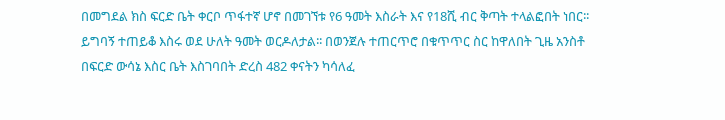በመግደል ክስ ፍርድ ቤት ቀርቦ ጥፋተኛ ሆኖ በመገኘቱ የ6 ዓመት እስራት እና የ18ሺ ብር ቅጣት ተላልፎበት ነበር፡፡ ይግባኝ ተጠይቆ እስሩ ወደ ሁለት ዓመት ወርዶለታል፡፡ በወንጀሉ ተጠርጥሮ በቁጥጥር ስር ከዋለበት ጊዜ አንስቶ በፍርድ ውሳኔ እስር ቤት እስገባበት ድረስ 482 ቀናትን ካሳለፈ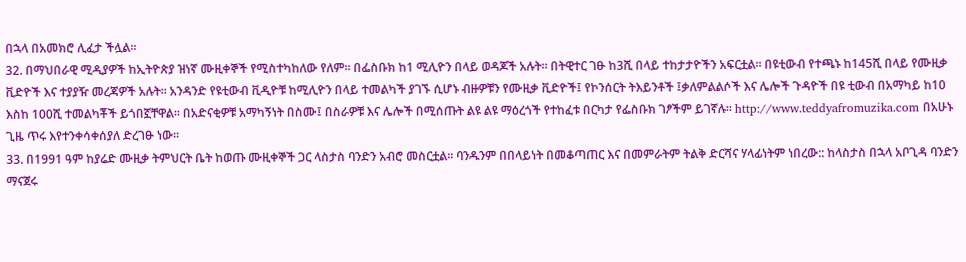በኋላ በአመክሮ ሊፈታ ችሏል፡፡
32. በማህበራዊ ሚዲያዎች ከኢትዮጵያ ዝነኛ ሙዚቀኞች የሚስተካከለው የለም፡፡ በፌስቡክ ከ1 ሚሊዮን በላይ ወዳጆች አሉት፡፡ በትዊተር ገፁ ከ3ሺ በላይ ተከታታዮችን አፍርቷል፡፡ በዩቲውብ የተጫኑ ከ145ሺ በላይ የሙዚቃ ቪድዮች እና ተያያዥ መረጃዎች አሉት፡፡ አንዳንድ የዩቲውብ ቪዲዮቹ ከሚሊዮን በላይ ተመልካች ያገኙ ሲሆኑ ብዙዎቹን የሙዚቃ ቪድዮች፤ የኮንሰርት ትእይንቶች ፤ቃለምልልሶች እና ሌሎች ጉዳዮች በዩ ቲውብ በአማካይ ከ10 እስከ 100ሺ ተመልካቾች ይጎበኟቸዋል፡፡ በአድናቂዎቹ አማካኝነት በስሙ፤ በስራዎቹ እና ሌሎች በሚሰጡት ልዩ ልዩ ማዕረጎች የተከፈቱ በርካታ የፌስቡክ ገፆችም ይገኛሉ፡፡ http://www.teddyafromuzika.com በአሁኑ ጊዜ ጥሩ እየተንቀሳቀሰያለ ድረገፁ ነው፡፡
33. በ1991 ዓም ከያሬድ ሙዚቃ ትምህርት ቤት ከወጡ ሙዚቀኞች ጋር ላስታስ ባንድን አብሮ መስርቷል፡፡ ባንዱንም በበላይነት በመቆጣጠር እና በመምራትም ትልቅ ድርሻና ሃላፊነትም ነበረው:: ከላስታስ በኋላ አቦጊዳ ባንድን ማናጀሩ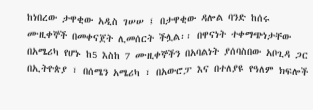ከነበረው ታዋቂው አዲስ ገሠሠ ፤ በታዋቂው ዳሎል ባንድ ከሰሩ ሙዚቀኞች በመቀናጀት ሊመሰርት ችሏል፡፡ በዋናነት ተቀማጭነታቸው በአሜሪካ የሆኑ ከ5 እስከ 7 ሙዚቀኞችን በአባልነት ያሰባስበው አቦጊዳ ጋር በኢትዮጵያ ፣ በሰሜን አሜሪካ ፣ በአውሮፓ እና በተለያዩ የዓለም ክፍሎች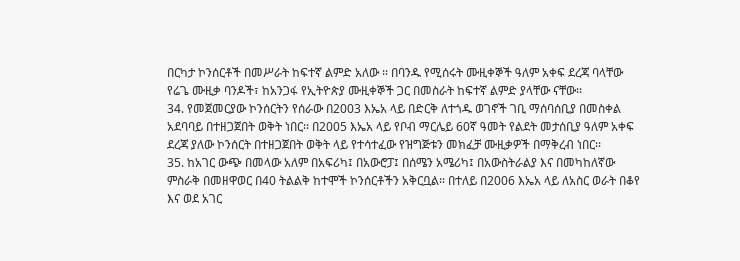በርካታ ኮንሰርቶች በመሥራት ከፍተኛ ልምድ አለው ፡፡ በባንዱ የሚሰሩት ሙዚቀኞች ዓለም አቀፍ ደረጃ ባላቸው የሬጌ ሙዚቃ ባንዶች፣ ከአንጋፋ የኢትዮጵያ ሙዚቀኞች ጋር በመስራት ከፍተኛ ልምድ ያላቸው ናቸው፡፡
34. የመጀመርያው ኮንሰርትን የሰራው በ2003 እኤአ ላይ በድርቅ ለተጎዱ ወገኖች ገቢ ማሰባሰቢያ በመስቀል አደባባይ በተዘጋጀበት ወቅት ነበር፡፡ በ2005 እኤአ ላይ የቦብ ማርሌይ 60ኛ ዓመት የልደት መታሰቢያ ዓለም አቀፍ ደረጃ ያለው ኮንሰርት በተዘጋጀበት ወቅት ላይ የተሳተፈው የዝግጅቱን መክፈቻ ሙዚቃዎች በማቅረብ ነበር፡፡
35. ከአገር ውጭ በመላው አለም በአፍሪካ፤ በአውሮፓ፤ በሰሜን አሜሪካ፤ በአውስትራልያ እና በመካከለኛው ምስራቅ በመዘዋወር በ40 ትልልቅ ከተሞች ኮንሰርቶችን አቅርቧል፡፡ በተለይ በ2006 እኤአ ላይ ለአስር ወራት በቆየ እና ወደ አገር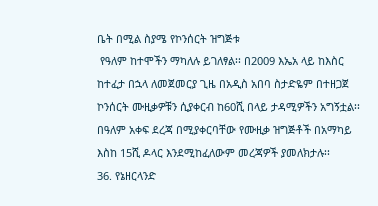ቤት በሚል ስያሜ የኮንሰርት ዝግጅቱ
 የዓለም ከተሞችን ማካለሉ ይገለፃል፡፡ በ2009 እኤአ ላይ ከእስር ከተፈታ በኋላ ለመጀመርያ ጊዜ በአዲስ አበባ ስታድዬም በተዘጋጀ ኮንሰርት ሙዚቃዎቹን ሲያቀርብ ከ60ሺ በላይ ታዳሚዎችን አግኝቷል፡፡ በዓለም አቀፍ ደረጃ በሚያቀርባቸው የሙዚቃ ዝግጅቶች በአማካይ እስከ 15ሺ ዶላር እንደሚከፈለውም መረጃዎች ያመለክታሉ፡፡
36. የኔዘርላንድ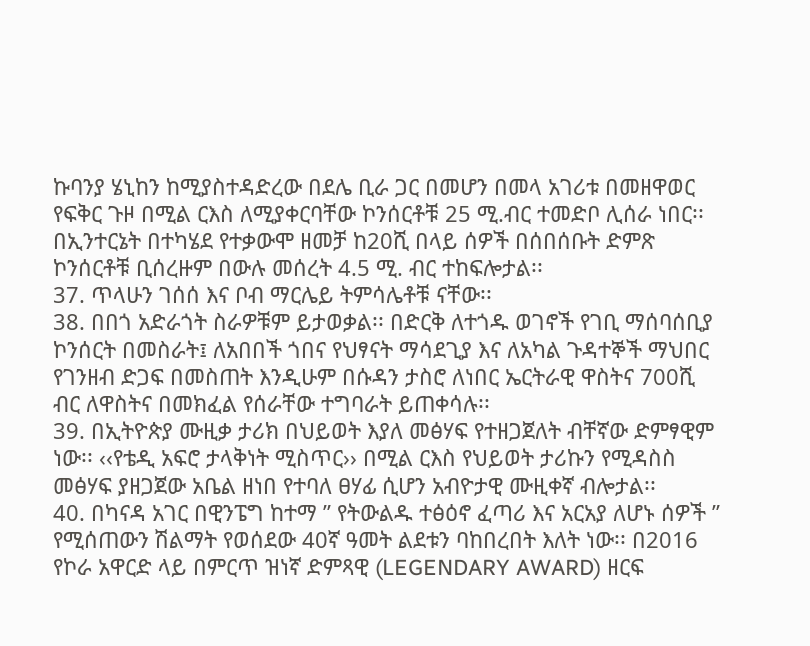ኩባንያ ሄኒከን ከሚያስተዳድረው በደሌ ቢራ ጋር በመሆን በመላ አገሪቱ በመዘዋወር የፍቅር ጉዞ በሚል ርእስ ለሚያቀርባቸው ኮንሰርቶቹ 25 ሚ.ብር ተመድቦ ሊሰራ ነበር፡፡ በኢንተርኔት በተካሄደ የተቃውሞ ዘመቻ ከ20ሺ በላይ ሰዎች በሰበሰቡት ድምጽ ኮንሰርቶቹ ቢሰረዙም በውሉ መሰረት 4.5 ሚ. ብር ተከፍሎታል፡፡
37. ጥላሁን ገሰሰ እና ቦብ ማርሌይ ትምሳሌቶቹ ናቸው፡፡
38. በበጎ አድራጎት ስራዎቹም ይታወቃል፡፡ በድርቅ ለተጎዱ ወገኖች የገቢ ማሰባሰቢያ ኮንሰርት በመስራት፤ ለአበበች ጎበና የህፃናት ማሳደጊያ እና ለአካል ጉዳተኞች ማህበር የገንዘብ ድጋፍ በመስጠት እንዲሁም በሱዳን ታስሮ ለነበር ኤርትራዊ ዋስትና 700ሺ ብር ለዋስትና በመክፈል የሰራቸው ተግባራት ይጠቀሳሉ፡፡
39. በኢትዮጵያ ሙዚቃ ታሪክ በህይወት እያለ መፅሃፍ የተዘጋጀለት ብቸኛው ድምፃዊም ነው፡፡ ‹‹የቴዲ አፍሮ ታላቅነት ሚስጥር›› በሚል ርእስ የህይወት ታሪኩን የሚዳስስ መፅሃፍ ያዘጋጀው አቤል ዘነበ የተባለ ፀሃፊ ሲሆን አብዮታዊ ሙዚቀኛ ብሎታል፡፡
40. በካናዳ አገር በዊንፔግ ከተማ ” የትውልዱ ተፅዕኖ ፈጣሪ እና አርአያ ለሆኑ ሰዎች ” የሚሰጠውን ሽልማት የወሰደው 40ኛ ዓመት ልደቱን ባከበረበት እለት ነው፡፡ በ2016 የኮራ አዋርድ ላይ በምርጥ ዝነኛ ድምጻዊ (LEGENDARY AWARD) ዘርፍ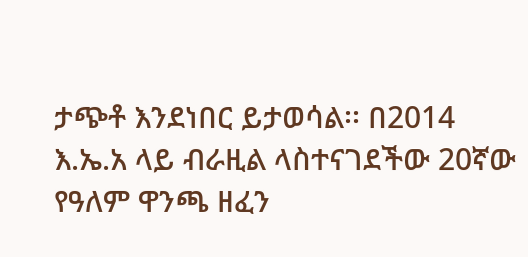ታጭቶ እንደነበር ይታወሳል፡፡ በ2014 እ.ኤ.አ ላይ ብራዚል ላስተናገደችው 20ኛው የዓለም ዋንጫ ዘፈን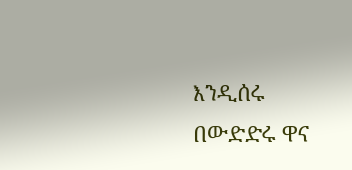እንዲሰሩ በውድድሩ ዋና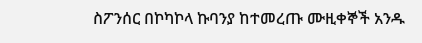ስፖንሰር በኮካኮላ ኩባንያ ከተመረጡ ሙዚቀኞች አንዱ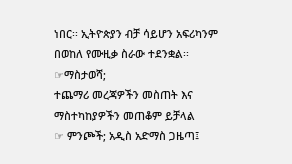ነበር፡፡ ኢትዮጵያን ብቻ ሳይሆን አፍሪካንም በወከለ የሙዚቃ ስራው ተደንቋል፡፡
☞ማስታወሻ;
ተጨማሪ መረጃዎችን መስጠት እና ማስተካከያዎችን መጠቆም ይቻላል
☞ ምንጮች; አዲስ አድማስ ጋዜጣ፤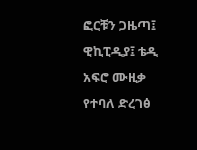ፎርቹን ጋዜጣ፤ ዊኪፒዲያ፤ ቴዲ አፍሮ ሙዚቃ የተባለ ድረገፅ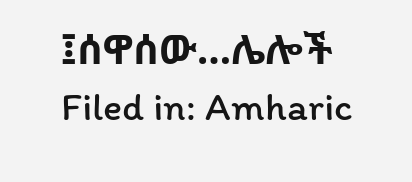፤ሰዋሰው…ሌሎች
Filed in: Amharic